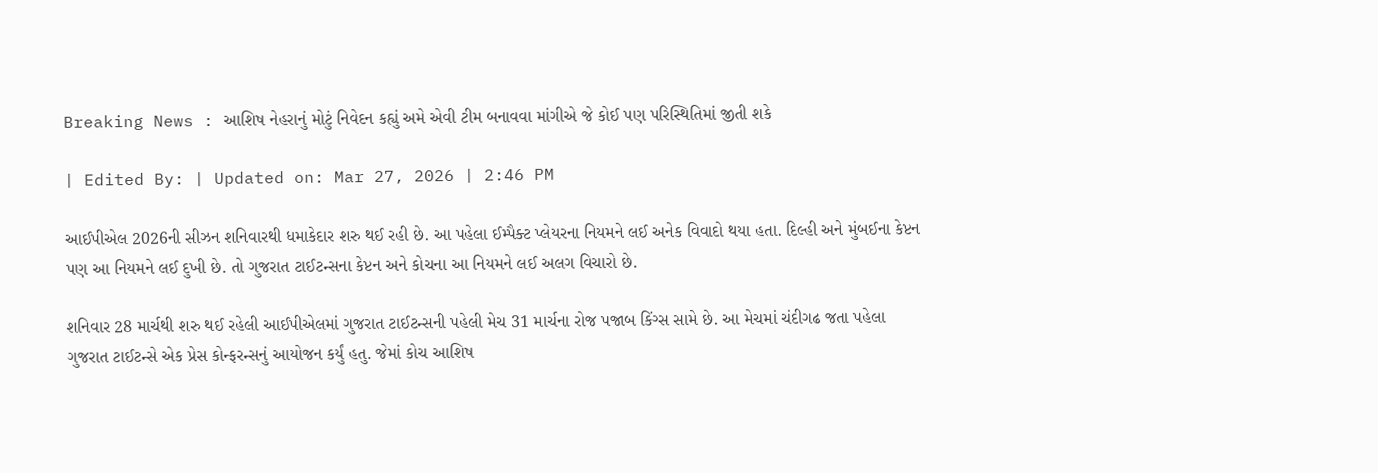Breaking News : આશિષ નેહરાનું મોટું નિવેદન કહ્યું અમે એવી ટીમ બનાવવા માંગીએ જે કોઈ પણ પરિસ્થિતિમાં જીતી શકે

| Edited By: | Updated on: Mar 27, 2026 | 2:46 PM

આઈપીએલ 2026ની સીઝન શનિવારથી ધમાકેદાર શરુ થઈ રહી છે. આ પહેલા ઈમ્પૈક્ટ પ્લેયરના નિયમને લઈ અનેક વિવાદો થયા હતા. દિલ્હી અને મુંબઈના કેપ્ટન પણ આ નિયમને લઈ દુખી છે. તો ગુજરાત ટાઈટન્સના કેપ્ટન અને કોચના આ નિયમને લઈ અલગ વિચારો છે.

શનિવાર 28 માર્ચથી શરુ થઈ રહેલી આઈપીએલમાં ગુજરાત ટાઈટન્સની પહેલી મેચ 31 માર્ચના રોજ પજાબ કિંગ્સ સામે છે. આ મેચમાં ચંદીગઢ જતા પહેલા ગુજરાત ટાઈટન્સે એક પ્રેસ કોન્ફરન્સનું આયોજન કર્યું હતુ. જેમાં કોચ આશિષ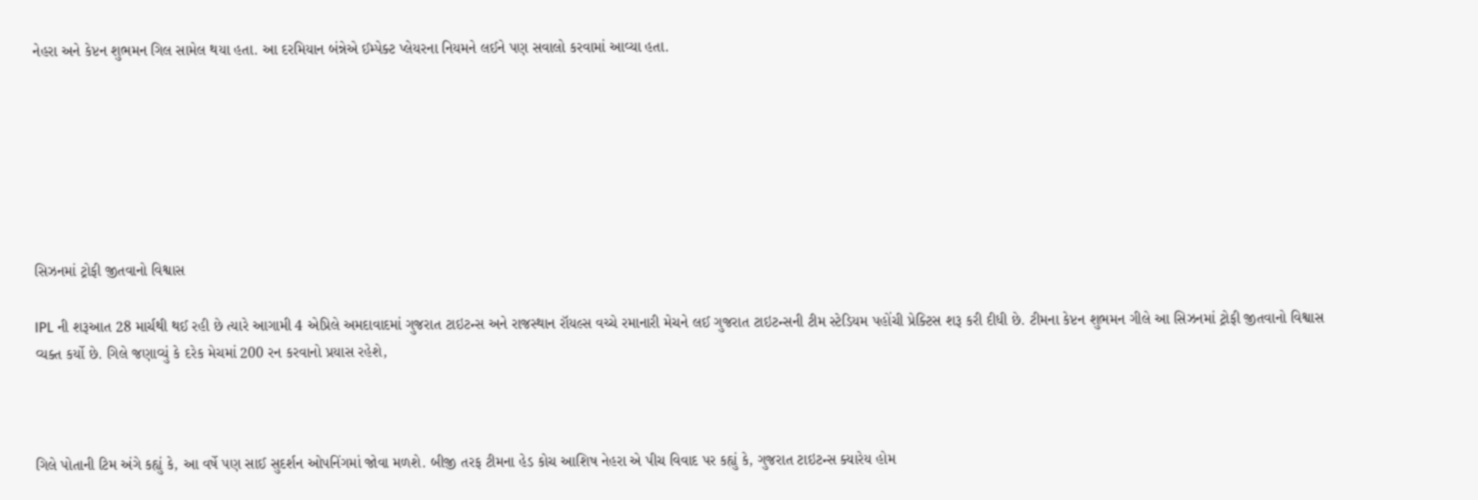નેહરા અને કેપ્ટન શુભમન ગિલ સામેલ થયા હતા. આ દરમિયાન બંન્નેએ ઈમ્પેક્ટ પ્લેયરના નિયમને લઈને પણ સવાલો કરવામાં આવ્યા હતા.







સિઝનમાં ટ્રોફી જીતવાનો વિશ્વાસ

IPL ની શરૂઆત 28 માર્ચથી થઈ રહી છે ત્યારે આગામી 4 એપ્રિલે અમદાવાદમાં ગુજરાત ટાઇટન્સ અને રાજસ્થાન રૉયલ્સ વચ્ચે રમાનારી મેચને લઈ ગુજરાત ટાઇટન્સની ટીમ સ્ટેડિયમ પહોંચી પ્રેક્ટિસ શરૂ કરી દીધી છે. ટીમના કેપ્ટન શુભમન ગીલે આ સિઝનમાં ટ્રોફી જીતવાનો વિશ્વાસ વ્યક્ત કર્યો છે. ગિલે જણાવ્યું કે દરેક મેચમાં 200 રન કરવાનો પ્રયાસ રહેશે,



ગિલે પોતાની ટિમ અંગે કહ્યું કે, આ વર્ષે પણ સાઈ સુદર્શન ઓપનિંગમાં જોવા મળશે. બીજી તરફ ટીમના હેડ કોચ આશિષ નેહરા એ પીચ વિવાદ પર કહ્યું કે, ગુજરાત ટાઇટન્સ ક્યારેય હોમ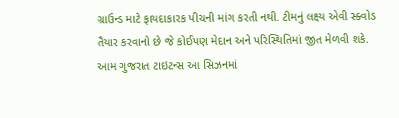ગ્રાઉન્ડ માટે ફાયદાકારક પીચની માંગ કરતી નથી. ટીમનું લક્ષ્ય એવી સ્ક્વોડ તૈયાર કરવાનો છે જે કોઈપણ મેદાન અને પરિસ્થિતિમાં જીત મેળવી શકે. આમ ગુજરાત ટાઇટન્સ આ સિઝનમાં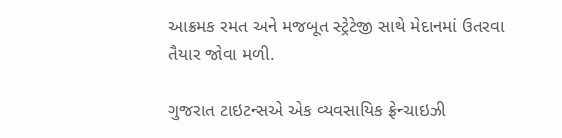આક્રમક રમત અને મજબૂત સ્ટ્રેટેજી સાથે મેદાનમાં ઉતરવા તૈયાર જોવા મળી.

ગુજરાત ટાઇટન્સએ એક વ્યવસાયિક ફ્રેન્ચાઇઝી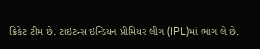ક્રિકેટ ટીમ છે. ટાઇટન્સ ઇન્ડિયન પ્રીમિયર લીગ (IPL)માં ભાગ લે છે.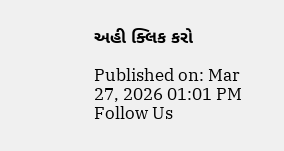અહી ક્લિક કરો

Published on: Mar 27, 2026 01:01 PM
Follow Us